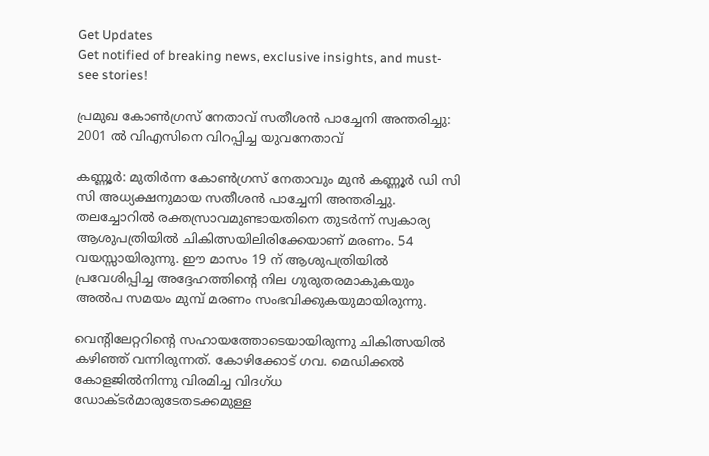Get Updates
Get notified of breaking news, exclusive insights, and must-see stories!

പ്രമുഖ കോണ്‍ഗ്രസ് നേതാവ് സതീശന്‍ പാച്ചേനി അന്തരിച്ചു: 2001 ല്‍ വിഎസിനെ വിറപ്പിച്ച യുവനേതാവ്

കണ്ണൂർ: മുതിർന്ന കോണ്‍ഗ്രസ് നേതാവും മുന്‍ കണ്ണൂർ ഡി സി സി അധ്യക്ഷനുമായ സതീശന്‍ പാച്ചേനി അന്തരിച്ചു. തലച്ചോറിൽ രക്തസ്രാവമുണ്ടായതിനെ തുടർന്ന് സ്വകാര്യ ആശുപത്രിയിൽ ചികിത്സയിലിരിക്കേയാണ് മരണം. 54 വയസ്സായിരുന്നു. ഈ മാസം 19 ന് ആശുപത്രിയിൽ പ്രവേശിപ്പിച്ച അദ്ദേഹത്തിന്റെ നില ഗുരുതരമാകുകയും അല്‍പ സമയം മുമ്പ് മരണം സംഭവിക്കുകയുമായിരുന്നു.

വെന്റിലേറ്ററിന്റെ സഹായത്തോടെയായിരുന്നു ചികിത്സയില്‍ കഴിഞ്ഞ് വന്നിരുന്നത്. കോഴിക്കോട് ഗവ. മെഡിക്കൽ കോളജിൽനിന്നു വിരമിച്ച വിദഗ്ധ ഡോക്ടർമാരുടേതടക്കമുള്ള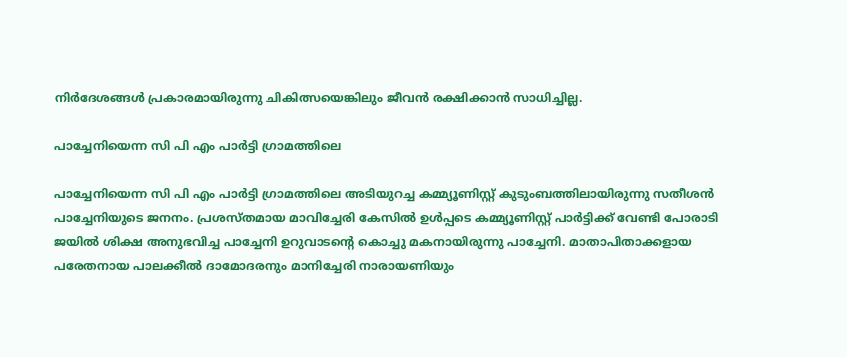നിർദേശങ്ങൾ പ്രകാരമായിരുന്നു ചികിത്സയെങ്കിലും ജീവന്‍ രക്ഷിക്കാന്‍ സാധിച്ചില്ല.

പാച്ചേനിയെന്ന സി പി എം പാർട്ടി ഗ്രാമത്തിലെ

പാച്ചേനിയെന്ന സി പി എം പാർട്ടി ഗ്രാമത്തിലെ അടിയുറച്ച കമ്മ്യൂണിസ്റ്റ് കുടുംബത്തിലായിരുന്നു സതീശന്‍ പാച്ചേനിയുടെ ജനനം. പ്രശസ്തമായ മാവിച്ചേരി കേസിൽ ഉള്‍പ്പടെ കമ്മ്യൂണിസ്റ്റ് പാർട്ടിക്ക് വേണ്ടി പോരാടി ജയില്‍ ശിക്ഷ അനുഭവിച്ച പാച്ചേനി ഉറുവാടന്റെ കൊച്ചു മകനായിരുന്നു പാച്ചേനി. മാതാപിതാക്കളായ പരേതനായ പാലക്കീല്‍ ദാമോദരനും മാനിച്ചേരി നാരായണിയും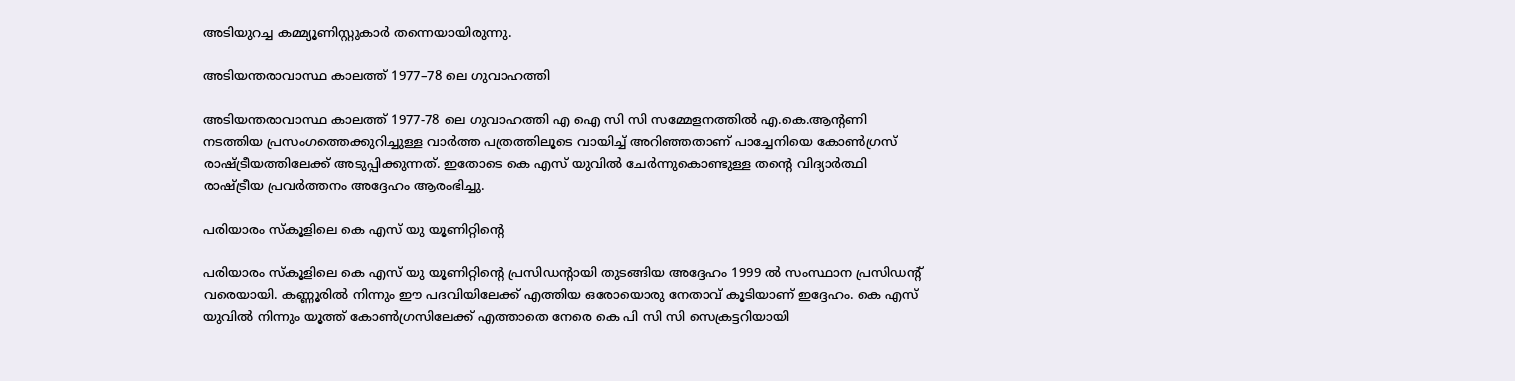അടിയുറച്ച കമ്മ്യൂണിസ്റ്റുകാർ തന്നെയായിരുന്നു.

അടിയന്തരാവാസ്ഥ കാലത്ത് 1977–78 ലെ ഗുവാഹത്തി

അടിയന്തരാവാസ്ഥ കാലത്ത് 1977-78 ലെ ഗുവാഹത്തി എ ഐ സി സി സമ്മേളനത്തിൽ എ.കെ.ആന്റണി നടത്തിയ പ്രസംഗത്തെക്കുറിച്ചുള്ള വാർത്ത പത്രത്തിലൂടെ വായിച്ച് അറിഞ്ഞതാണ് പാച്ചേനിയെ കോണ്‍ഗ്രസ് രാഷ്ട്രീയത്തിലേക്ക് അടുപ്പിക്കുന്നത്. ഇതോടെ കെ എസ് യുവില്‍ ചേർന്നുകൊണ്ടുള്ള തന്റെ വിദ്യാർത്ഥി രാഷ്ട്രീയ പ്രവർത്തനം അദ്ദേഹം ആരംഭിച്ചു.

പരിയാരം സ്കൂളിലെ കെ എസ്‌ യു യൂണിറ്റിന്റെ

പരിയാരം സ്കൂളിലെ കെ എസ്‌ യു യൂണിറ്റിന്റെ പ്രസിഡ‍ന്റായി തുടങ്ങിയ അദ്ദേഹം 1999 ല്‍ സംസ്ഥാന പ്രസിഡന്റ് വരെയായി. കണ്ണൂരില്‍ നിന്നും ഈ പദവിയിലേക്ക് എത്തിയ ഒരോയൊരു നേതാവ് കൂടിയാണ് ഇദ്ദേഹം. കെ എസ് യുവില്‍ നിന്നും യൂത്ത് കോണ്‍ഗ്രസിലേക്ക് എത്താതെ നേരെ കെ പി സി സി സെക്രട്ടറിയായി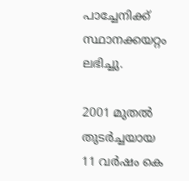പാച്ചേനിക്ക് സ്ഥാനക്കയറ്റം ലഭിച്ചു.

2001 മുതൽ തുടർച്ചയായ 11 വർഷം കെ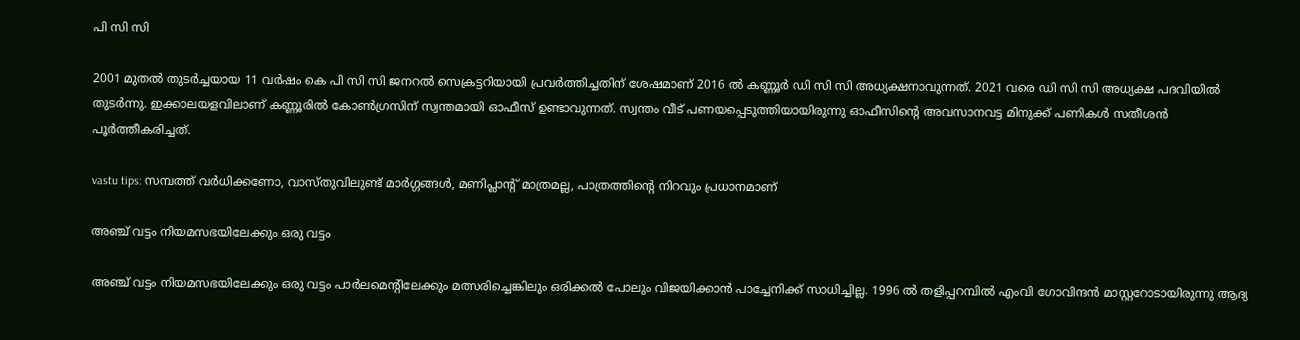പി സി സി

2001 മുതൽ തുടർച്ചയായ 11 വർഷം കെ പി സി സി ജനറൽ സെക്രട്ടറിയായി പ്രവർത്തിച്ചതിന് ശേഷമാണ് 2016 ല്‍ കണ്ണൂർ ഡി സി സി അധ്യക്ഷനാവുന്നത്. 2021 വരെ ഡി സി സി അധ്യക്ഷ പദവിയില്‍ തുടർന്നു. ഇക്കാലയളവിലാണ് കണ്ണൂരില്‍ കോണ്‍ഗ്രസിന് സ്വന്തമായി ഓഫീസ് ഉണ്ടാവുന്നത്. സ്വന്തം വീട് പണയപ്പെടുത്തിയായിരുന്നു ഓഫീസിന്റെ അവസാനവട്ട മിനുക്ക് പണികള്‍ സതീശന്‍ പൂർത്തീകരിച്ചത്.

vastu tips: സമ്പത്ത് വർധിക്കണോ, വാസ്തുവിലുണ്ട് മാർഗ്ഗങ്ങള്‍, മണിപ്ലാന്റ് മാത്രമല്ല, പാത്രത്തിന്റെ നിറവും പ്രധാനമാണ്

അഞ്ച് വട്ടം നിയമസഭയിലേക്കും ഒരു വട്ടം

അഞ്ച് വട്ടം നിയമസഭയിലേക്കും ഒരു വട്ടം പാർലമെന്റിലേക്കും മത്സരിച്ചെങ്കിലും ഒരിക്കല്‍ പോലും വിജയിക്കാന്‍ പാച്ചേനിക്ക് സാധിച്ചില്ല. 1996 ല്‍ തളിപ്പറമ്പില്‍ എംവി ഗോവിന്ദന്‍ മാസ്റ്ററോടായിരുന്നു ആദ്യ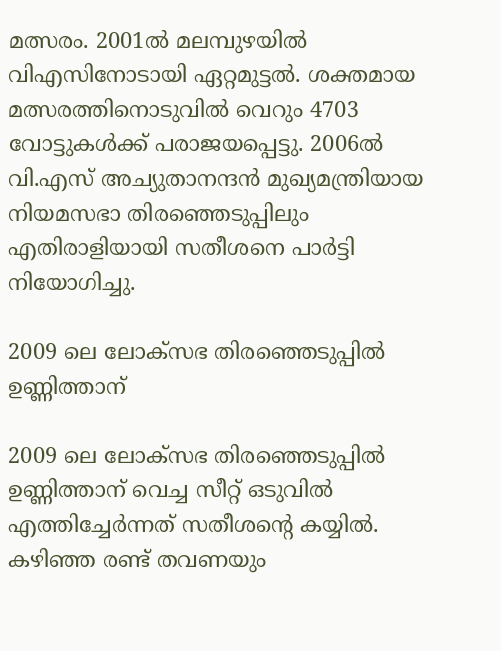മത്സരം. 2001ല്‍ മലമ്പുഴയില്‍ വിഎസിനോടായി ഏറ്റമുട്ടല്‍. ശക്തമായ മത്സരത്തിനൊടുവില്‍ വെറും 4703 വോട്ടുകള്‍ക്ക് പരാജയപ്പെട്ടു. 2006ല്‍ വി.എസ് അച്യുതാനന്ദന്‍ മുഖ്യമന്ത്രിയായ നിയമസഭാ തിരഞ്ഞെടുപ്പിലും എതിരാളിയായി സതീശനെ പാർട്ടി നിയോഗിച്ചു.

2009 ലെ ലോക്സഭ തിരഞ്ഞെടുപ്പില്‍ ഉണ്ണിത്താന്

2009 ലെ ലോക്സഭ തിരഞ്ഞെടുപ്പില്‍ ഉണ്ണിത്താന് വെച്ച സീറ്റ് ഒടുവില്‍ എത്തിച്ചേർന്നത് സതീശന്റെ കയ്യില്‍. കഴിഞ്ഞ രണ്ട് തവണയും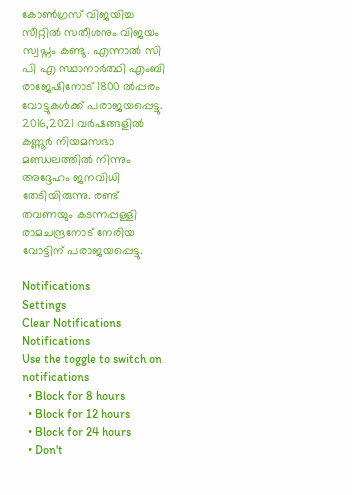കോണ്‍ഗ്രസ് വിജയിച്ച സീറ്റില്‍ സതീശനും വിജയം സ്വപ്നം കണ്ടു. എന്നാല്‍ സി പി എ സ്ഥാനാർത്ഥി എംബി രാജേഷിനോട് 1800 ല്‍പ്പരം വോട്ടുകള്‍ക്ക് പരാജയപ്പെട്ടു. 2016,2021 വര്‍ഷങ്ങളില്‍ കണ്ണൂര്‍ നിയമസഭാ മണ്ഡലത്തില്‍ നിന്നും അദ്ദേഹം ജനവിധി തേടിയിരുന്നു. രണ്ട് തവണയും കടന്നപ്പള്ളി രാമചന്ദ്രനോട് നേരിയ വോട്ടിന് പരാജയപ്പെട്ടു.

Notifications
Settings
Clear Notifications
Notifications
Use the toggle to switch on notifications
  • Block for 8 hours
  • Block for 12 hours
  • Block for 24 hours
  • Don't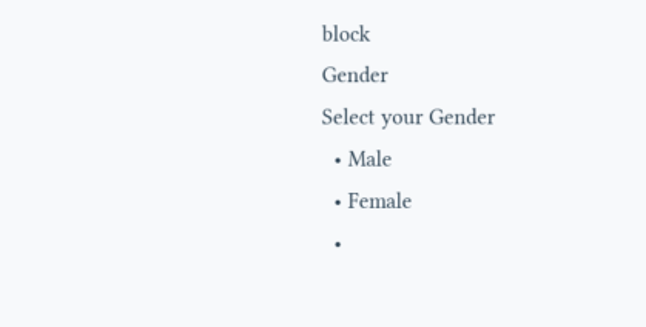block
Gender
Select your Gender
  • Male
  • Female
  •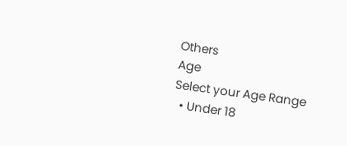Others
Age
Select your Age Range
  • Under 18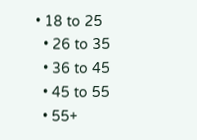• 18 to 25
  • 26 to 35
  • 36 to 45
  • 45 to 55
  • 55+